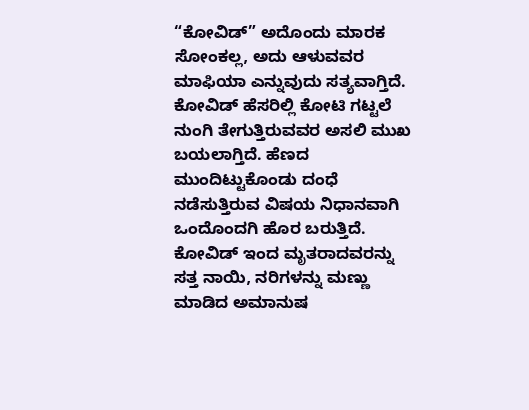“ಕೋವಿಡ್” ಅದೊಂದು ಮಾರಕ ಸೋಂಕಲ್ಲ, ಅದು ಆಳುವವರ ಮಾಫಿಯಾ ಎನ್ನುವುದು ಸತ್ಯವಾಗ್ತಿದೆ. ಕೋವಿಡ್ ಹೆಸರಿಲ್ಲಿ ಕೋಟಿ ಗಟ್ಟಲೆ ನುಂಗಿ ತೇಗುತ್ತಿರುವವರ ಅಸಲಿ ಮುಖ ಬಯಲಾಗ್ತಿದೆ. ಹೆಣದ ಮುಂದಿಟ್ಟುಕೊಂಡು ದಂಧೆ ನಡೆಸುತ್ತಿರುವ ವಿಷಯ ನಿಧಾನವಾಗಿ ಒಂದೊಂದಗಿ ಹೊರ ಬರುತ್ತಿದೆ.
ಕೋವಿಡ್ ಇಂದ ಮೃತರಾದವರನ್ನು ಸತ್ತ ನಾಯಿ, ನರಿಗಳನ್ನು ಮಣ್ಣು ಮಾಡಿದ ಅಮಾನುಷ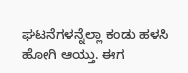ಘಟನೆಗಳನ್ನೆಲ್ಲಾ ಕಂಡು ಹಳಸಿ ಹೋಗಿ ಆಯ್ತು. ಈಗ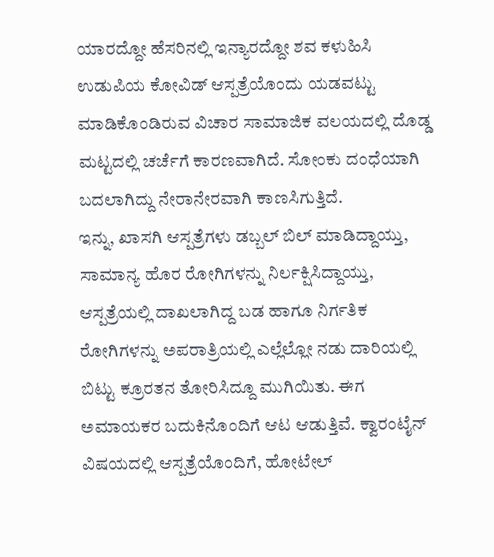ಯಾರದ್ದೋ ಹೆಸರಿನಲ್ಲಿ ಇನ್ಯಾರದ್ದೋ ಶವ ಕಳುಹಿಸಿ ಉಡುಪಿಯ ಕೋವಿಡ್ ಆಸ್ಪತ್ರೆಯೊಂದು ಯಡವಟ್ಟು ಮಾಡಿಕೊಂಡಿರುವ ವಿಚಾರ ಸಾಮಾಜಿಕ ವಲಯದಲ್ಲಿ ದೊಡ್ಡ ಮಟ್ಟದಲ್ಲಿ ಚರ್ಚೆಗೆ ಕಾರಣವಾಗಿದೆ. ಸೋಂಕು ದಂಧೆಯಾಗಿ ಬದಲಾಗಿದ್ದು ನೇರಾನೇರವಾಗಿ ಕಾಣಸಿಗುತ್ತಿದೆ.
ಇನ್ನು, ಖಾಸಗಿ ಆಸ್ಪತ್ರೆಗಳು ಡಬ್ಬಲ್ ಬಿಲ್ ಮಾಡಿದ್ದಾಯ್ತು, ಸಾಮಾನ್ಯ ಹೊರ ರೋಗಿಗಳನ್ನು ನಿರ್ಲಕ್ಷಿಸಿದ್ದಾಯ್ತು, ಆಸ್ಪತ್ರೆಯಲ್ಲಿ ದಾಖಲಾಗಿದ್ದ ಬಡ ಹಾಗೂ ನಿರ್ಗತಿಕ ರೋಗಿಗಳನ್ನು ಅಪರಾತ್ರಿಯಲ್ಲಿ ಎಲ್ಲೆಲ್ಲೋ ನಡು ದಾರಿಯಲ್ಲಿ ಬಿಟ್ಟು ಕ್ರೂರತನ ತೋರಿಸಿದ್ದೂ ಮುಗಿಯಿತು. ಈಗ ಅಮಾಯಕರ ಬದುಕಿನೊಂದಿಗೆ ಆಟ ಆಡುತ್ತಿವೆ. ಕ್ವಾರಂಟೈನ್ ವಿಷಯದಲ್ಲಿ ಆಸ್ಪತ್ರೆಯೊಂದಿಗೆ, ಹೋಟೇಲ್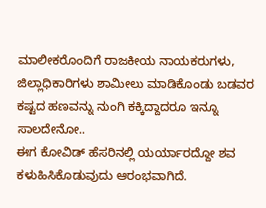ಮಾಲೀಕರೊಂದಿಗೆ ರಾಜಕೀಯ ನಾಯಕರುಗಳು, ಜಿಲ್ಲಾಧಿಕಾರಿಗಳು ಶಾಮೀಲು ಮಾಡಿಕೊಂಡು ಬಡವರ ಕಷ್ಟದ ಹಣವನ್ನು ನುಂಗಿ ಕಕ್ಕಿದ್ದಾದರೂ ಇನ್ನೂ ಸಾಲದೇನೋ..
ಈಗ ಕೋವಿಡ್ ಹೆಸರಿನಲ್ಲಿ ಯರ್ಯಾರದ್ದೋ ಶವ ಕಳುಹಿಸಿಕೊಡುವುದು ಆರಂಭವಾಗಿದೆ.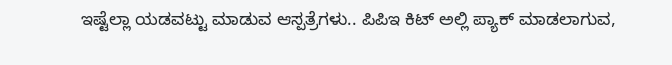ಇಷ್ಟೆಲ್ಲಾ ಯಡವಟ್ಟು ಮಾಡುವ ಆಸ್ಪತ್ರೆಗಳು.. ಪಿಪಿಇ ಕಿಟ್ ಅಲ್ಲಿ ಪ್ಯಾಕ್ ಮಾಡಲಾಗುವ,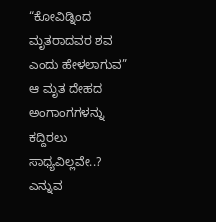“ಕೋವಿಡ್ನಿಂದ ಮೃತರಾದವರ ಶವ ಎಂದು ಹೇಳಲಾಗುವ” ಆ ಮೃತ ದೇಹದ ಅಂಗಾಂಗಗಳನ್ನು ಕದ್ದಿರಲು ಸಾಧ್ಯವಿಲ್ಲವೇ..? ಎನ್ನುವ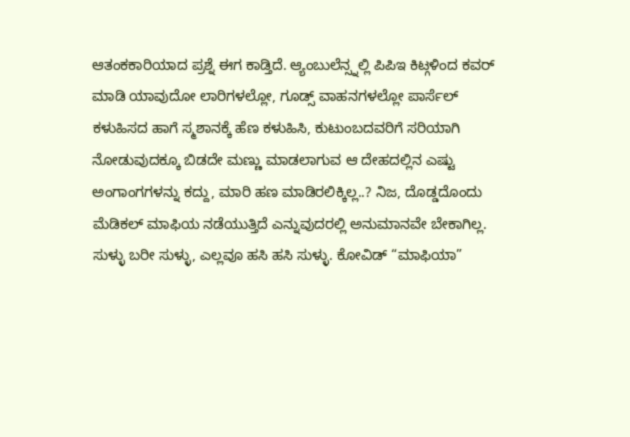ಆತಂಕಕಾರಿಯಾದ ಪ್ರಶ್ನೆ ಈಗ ಕಾಡ್ತಿದೆ. ಆ್ಯಂಬುಲೆನ್ಸ್ನಲ್ಲಿ ಪಿಪಿಇ ಕಿಟ್ಗಳಿಂದ ಕವರ್ ಮಾಡಿ ಯಾವುದೋ ಲಾರಿಗಳಲ್ಲೋ, ಗೂಡ್ಸ್ ವಾಹನಗಳಲ್ಲೋ ಪಾರ್ಸೆಲ್ ಕಳುಹಿಸದ ಹಾಗೆ ಸ್ಮಶಾನಕ್ಕೆ ಹೆಣ ಕಳುಹಿಸಿ, ಕುಟುಂಬದವರಿಗೆ ಸರಿಯಾಗಿ ನೋಡುವುದಕ್ಕೂ ಬಿಡದೇ ಮಣ್ಣು ಮಾಡಲಾಗುವ ಆ ದೇಹದಲ್ಲಿನ ಎಷ್ಟು ಅಂಗಾಂಗಗಳನ್ನು ಕದ್ದು, ಮಾರಿ ಹಣ ಮಾಡಿರಲಿಕ್ಕಿಲ್ಲ..? ನಿಜ, ದೊಡ್ಡದೊಂದು ಮೆಡಿಕಲ್ ಮಾಫಿಯ ನಡೆಯುತ್ತಿದೆ ಎನ್ನುವುದರಲ್ಲಿ ಅನುಮಾನವೇ ಬೇಕಾಗಿಲ್ಲ.
ಸುಳ್ಳು ಬರೀ ಸುಳ್ಳು, ಎಲ್ಲವೂ ಹಸಿ ಹಸಿ ಸುಳ್ಳು. ಕೋವಿಡ್ “ಮಾಫಿಯಾ”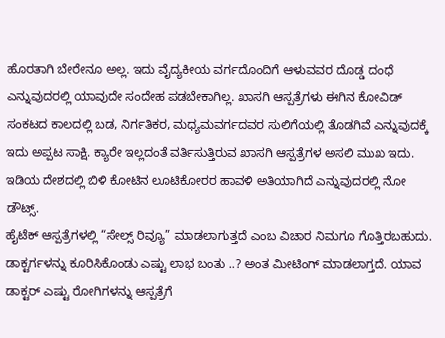ಹೊರತಾಗಿ ಬೇರೇನೂ ಅಲ್ಲ. ಇದು ವೈದ್ಯಕೀಯ ವರ್ಗದೊಂದಿಗೆ ಆಳುವವರ ದೊಡ್ಡ ದಂಧೆ ಎನ್ನುವುದರಲ್ಲಿ ಯಾವುದೇ ಸಂದೇಹ ಪಡಬೇಕಾಗಿಲ್ಲ. ಖಾಸಗಿ ಆಸ್ಪತ್ರೆಗಳು ಈಗಿನ ಕೋವಿಡ್ ಸಂಕಟದ ಕಾಲದಲ್ಲಿ ಬಡ, ನಿರ್ಗತಿಕರ, ಮಧ್ಯಮವರ್ಗದವರ ಸುಲಿಗೆಯಲ್ಲಿ ತೊಡಗಿವೆ ಎನ್ನುವುದಕ್ಕೆ ಇದು ಅಪ್ಪಟ ಸಾಕ್ಷಿ. ಕ್ಯಾರೇ ಇಲ್ಲದಂತೆ ವರ್ತಿಸುತ್ತಿರುವ ಖಾಸಗಿ ಆಸ್ಪತ್ರೆಗಳ ಅಸಲಿ ಮುಖ ಇದು. ಇಡಿಯ ದೇಶದಲ್ಲಿ ಬಿಳಿ ಕೋಟಿನ ಲೂಟಿಕೋರರ ಹಾವಳಿ ಅತಿಯಾಗಿದೆ ಎನ್ನುವುದರಲ್ಲಿ ನೋ ಡೌಟ್ಸ್.
ಹೈಟೆಕ್ ಆಸ್ಪತ್ರೆಗಳಲ್ಲಿ “ಸೇಲ್ಸ್ ರಿವ್ಯೂ” ಮಾಡಲಾಗುತ್ತದೆ ಎಂಬ ವಿಚಾರ ನಿಮಗೂ ಗೊತ್ತಿರಬಹುದು. ಡಾಕ್ಟರ್ಗಳನ್ನು ಕೂರಿಸಿಕೊಂಡು ಎಷ್ಟು ಲಾಭ ಬಂತು ..? ಅಂತ ಮೀಟಿಂಗ್ ಮಾಡಲಾಗ್ತದೆ. ಯಾವ ಡಾಕ್ಟರ್ ಎಷ್ಟು ರೋಗಿಗಳನ್ನು ಆಸ್ಪತ್ರೆಗೆ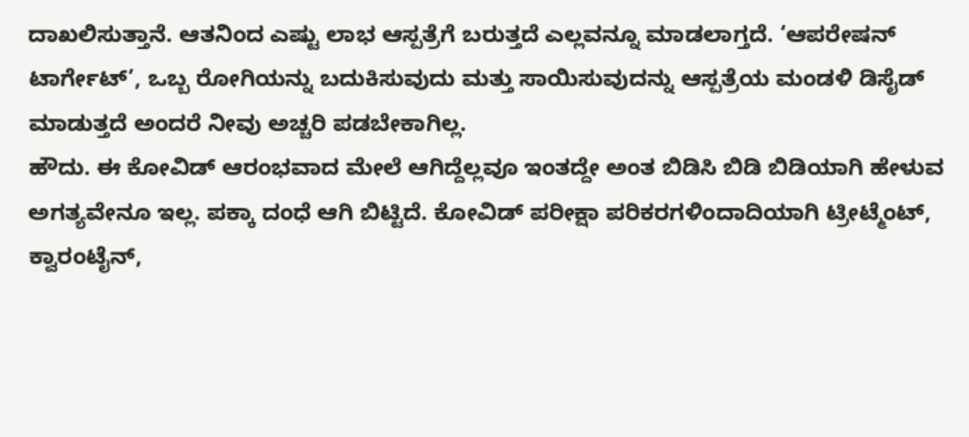ದಾಖಲಿಸುತ್ತಾನೆ. ಆತನಿಂದ ಎಷ್ಟು ಲಾಭ ಆಸ್ಪತ್ರೆಗೆ ಬರುತ್ತದೆ ಎಲ್ಲವನ್ನೂ ಮಾಡಲಾಗ್ತದೆ. ‘ಆಪರೇಷನ್ ಟಾರ್ಗೇಟ್’, ಒಬ್ಬ ರೋಗಿಯನ್ನು ಬದುಕಿಸುವುದು ಮತ್ತು ಸಾಯಿಸುವುದನ್ನು ಆಸ್ಪತ್ರೆಯ ಮಂಡಳಿ ಡಿಸೈಡ್ ಮಾಡುತ್ತದೆ ಅಂದರೆ ನೀವು ಅಚ್ಚರಿ ಪಡಬೇಕಾಗಿಲ್ಲ.
ಹೌದು. ಈ ಕೋವಿಡ್ ಆರಂಭವಾದ ಮೇಲೆ ಆಗಿದ್ದೆಲ್ಲವೂ ಇಂತದ್ದೇ ಅಂತ ಬಿಡಿಸಿ ಬಿಡಿ ಬಿಡಿಯಾಗಿ ಹೇಳುವ ಅಗತ್ಯವೇನೂ ಇಲ್ಲ. ಪಕ್ಕಾ ದಂಧೆ ಆಗಿ ಬಿಟ್ಟಿದೆ. ಕೋವಿಡ್ ಪರೀಕ್ಷಾ ಪರಿಕರಗಳಿಂದಾದಿಯಾಗಿ ಟ್ರೀಟ್ಮೆಂಟ್, ಕ್ವಾರಂಟೈನ್,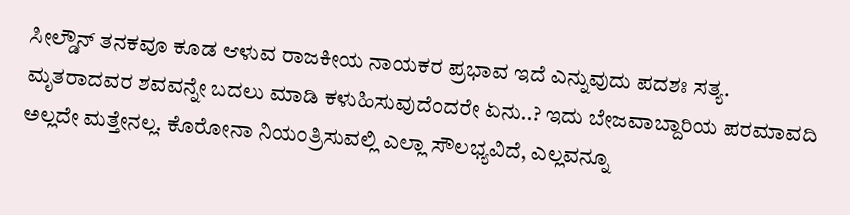ಸೀಲ್ಡೌನ್ ತನಕವೂ ಕೂಡ ಆಳುವ ರಾಜಕೀಯ ನಾಯಕರ ಪ್ರಭಾವ ಇದೆ ಎನ್ನುವುದು ಪದಶಃ ಸತ್ಯ.
ಮೃತರಾದವರ ಶವವನ್ನೇ ಬದಲು ಮಾಡಿ ಕಳುಹಿಸುವುದೆಂದರೇ ಏನು..? ಇದು ಬೇಜವಾಬ್ದಾರಿಯ ಪರಮಾವದಿ ಅಲ್ಲದೇ ಮತ್ತೇನಲ್ಲ. ಕೊರೋನಾ ನಿಯಂತ್ರಿಸುವಲ್ಲಿ ಎಲ್ಲಾ ಸೌಲಭ್ಯವಿದೆ, ಎಲ್ಲವನ್ನೂ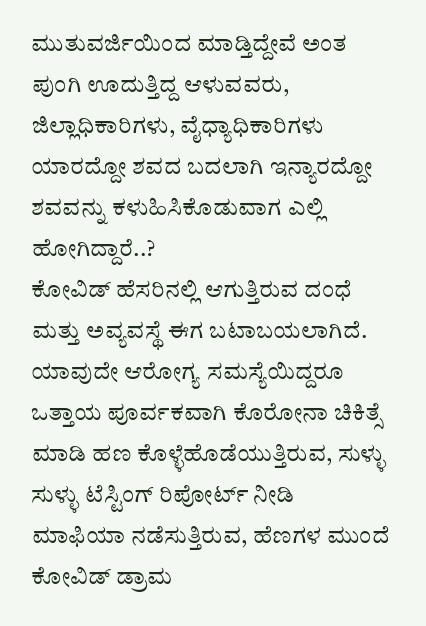ಮುತುವರ್ಜಿಯಿಂದ ಮಾಡ್ತಿದ್ದೇವೆ ಅಂತ ಪುಂಗಿ ಊದುತ್ತಿದ್ದ ಆಳುವವರು, ಜಿಲ್ಲಾಧಿಕಾರಿಗಳು, ವೈಧ್ಯಾಧಿಕಾರಿಗಳು ಯಾರದ್ದೋ ಶವದ ಬದಲಾಗಿ ಇನ್ಯಾರದ್ದೋ ಶವವನ್ನು ಕಳುಹಿಸಿಕೊಡುವಾಗ ಎಲ್ಲಿ ಹೋಗಿದ್ದಾರೆ..?
ಕೋವಿಡ್ ಹೆಸರಿನಲ್ಲಿ ಆಗುತ್ತಿರುವ ದಂಧೆ ಮತ್ತು ಅವ್ಯವಸ್ಥೆ ಈಗ ಬಟಾಬಯಲಾಗಿದೆ. ಯಾವುದೇ ಆರೋಗ್ಯ ಸಮಸ್ಯೆಯಿದ್ದರೂ ಒತ್ತಾಯ ಪೂರ್ವಕವಾಗಿ ಕೊರೋನಾ ಚಿಕಿತ್ಸೆ ಮಾಡಿ ಹಣ ಕೊಳ್ಳೆಹೊಡೆಯುತ್ತಿರುವ, ಸುಳ್ಳು ಸುಳ್ಳು ಟೆಸ್ಟಿಂಗ್ ರಿಪೋರ್ಟ್ ನೀಡಿ ಮಾಫಿಯಾ ನಡೆಸುತ್ತಿರುವ, ಹೆಣಗಳ ಮುಂದೆ ಕೋವಿಡ್ ಡ್ರಾಮ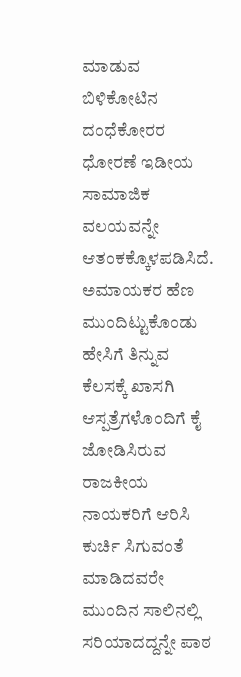ಮಾಡುವ ಬಿಳಿಕೋಟಿನ ದಂಧೆಕೋರರ ಧೋರಣೆ ಇಡೀಯ ಸಾಮಾಜಿಕ ವಲಯವನ್ನೇ ಆತಂಕಕ್ಕೊಳಪಡಿಸಿದೆ.
ಅಮಾಯಕರ ಹೆಣ ಮುಂದಿಟ್ಟುಕೊಂಡು ಹೇಸಿಗೆ ತಿನ್ನುವ ಕೆಲಸಕ್ಕೆ ಖಾಸಗಿ ಆಸ್ಪತ್ರೆಗಳೊಂದಿಗೆ ಕೈ ಜೋಡಿಸಿರುವ ರಾಜಕೀಯ ನಾಯಕರಿಗೆ ಆರಿಸಿ ಕುರ್ಚಿ ಸಿಗುವಂತೆ ಮಾಡಿದವರೇ ಮುಂದಿನ ಸಾಲಿನಲ್ಲಿ ಸರಿಯಾದದ್ದನ್ನೇ ಪಾಠ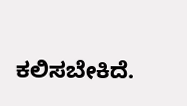ಕಲಿಸಬೇಕಿದೆ.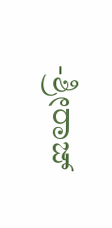-ಶ್ರೀರಾಜ್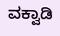ವಕ್ವಾಡಿ